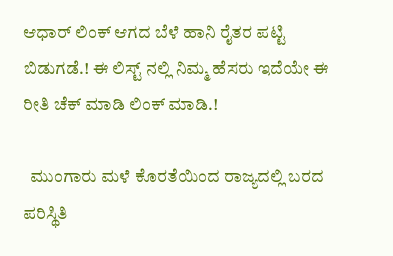ಆಧಾರ್ ಲಿಂಕ್ ಆಗದ ಬೆಳೆ ಹಾನಿ ರೈತರ ಪಟ್ಟಿ ಬಿಡುಗಡೆ.! ಈ ಲಿಸ್ಟ್ ನಲ್ಲಿ ನಿಮ್ಮ ಹೆಸರು ಇದೆಯೇ ಈ ರೀತಿ ಚೆಕ್ ಮಾಡಿ ಲಿಂಕ್ ಮಾಡಿ.!

  ಮುಂಗಾರು ಮಳೆ ಕೊರತೆಯಿಂದ ರಾಜ್ಯದಲ್ಲಿ ಬರದ ಪರಿಸ್ಥಿತಿ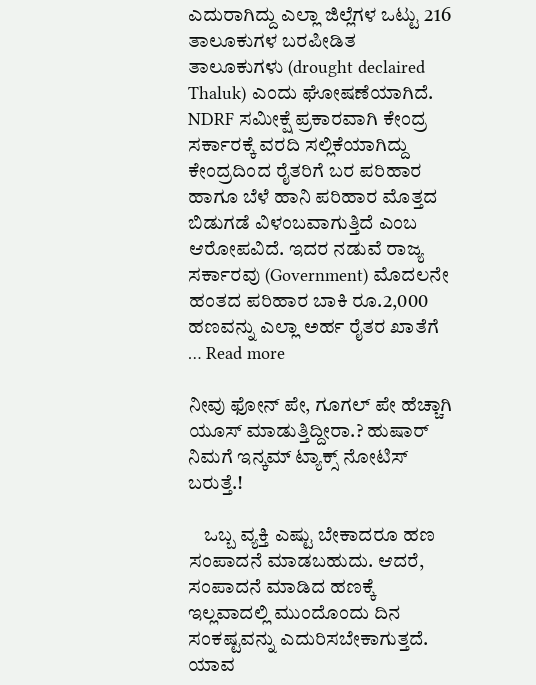ಎದುರಾಗಿದ್ದು ಎಲ್ಲಾ ಜಿಲ್ಲೆಗಳ ಒಟ್ಟು 216 ತಾಲೂಕುಗಳ ಬರಪೀಡಿತ ತಾಲೂಕುಗಳು (drought declaired Thaluk) ಎಂದು ಘೋಷಣೆಯಾಗಿದೆ. NDRF ಸಮೀಕ್ಷೆ ಪ್ರಕಾರವಾಗಿ ಕೇಂದ್ರ ಸರ್ಕಾರಕ್ಕೆ ವರದಿ ಸಲ್ಲಿಕೆಯಾಗಿದ್ದು ಕೇಂದ್ರದಿಂದ ರೈತರಿಗೆ ಬರ ಪರಿಹಾರ ಹಾಗೂ ಬೆಳೆ ಹಾನಿ ಪರಿಹಾರ ಮೊತ್ತದ ಬಿಡುಗಡೆ ವಿಳಂಬವಾಗುತ್ತಿದೆ ಎಂಬ ಆರೋಪವಿದೆ. ಇದರ ನಡುವೆ ರಾಜ್ಯ ಸರ್ಕಾರವು (Government) ಮೊದಲನೇ ಹಂತದ ಪರಿಹಾರ ಬಾಕಿ ರೂ.2,000 ಹಣವನ್ನು ಎಲ್ಲಾ ಅರ್ಹ ರೈತರ ಖಾತೆಗೆ … Read more

ನೀವು ಫೋನ್ ಪೇ, ಗೂಗಲ್ ಪೇ ಹೆಚ್ಚಾಗಿ ಯೂಸ್ ಮಾಡುತ್ತಿದ್ದೀರಾ.? ಹುಷಾರ್ ನಿಮಗೆ ಇನ್ಕಮ್ ಟ್ಯಾಕ್ಸ್ ನೋಟಿಸ್ ಬರುತ್ತೆ.!

    ಒಬ್ಬ ವ್ಯಕ್ತಿ ಎಷ್ಟು ಬೇಕಾದರೂ ಹಣ ಸಂಪಾದನೆ ಮಾಡಬಹುದು. ಆದರೆ, ಸಂಪಾದನೆ ಮಾಡಿದ ಹಣಕ್ಕೆ ಇಲ್ಲವಾದಲ್ಲಿ ಮುಂದೊಂದು ದಿನ ಸಂಕಷ್ಟವನ್ನು ಎದುರಿಸಬೇಕಾಗುತ್ತದೆ. ಯಾವ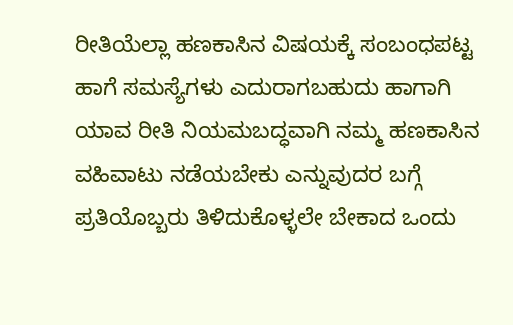ರೀತಿಯೆಲ್ಲಾ ಹಣಕಾಸಿನ ವಿಷಯಕ್ಕೆ ಸಂಬಂಧಪಟ್ಟ ಹಾಗೆ ಸಮಸ್ಯೆಗಳು ಎದುರಾಗಬಹುದು ಹಾಗಾಗಿ ಯಾವ ರೀತಿ ನಿಯಮಬದ್ಧವಾಗಿ ನಮ್ಮ ಹಣಕಾಸಿನ ವಹಿವಾಟು ನಡೆಯಬೇಕು ಎನ್ನುವುದರ ಬಗ್ಗೆ ಪ್ರತಿಯೊಬ್ಬರು ತಿಳಿದುಕೊಳ್ಳಲೇ ಬೇಕಾದ ಒಂದು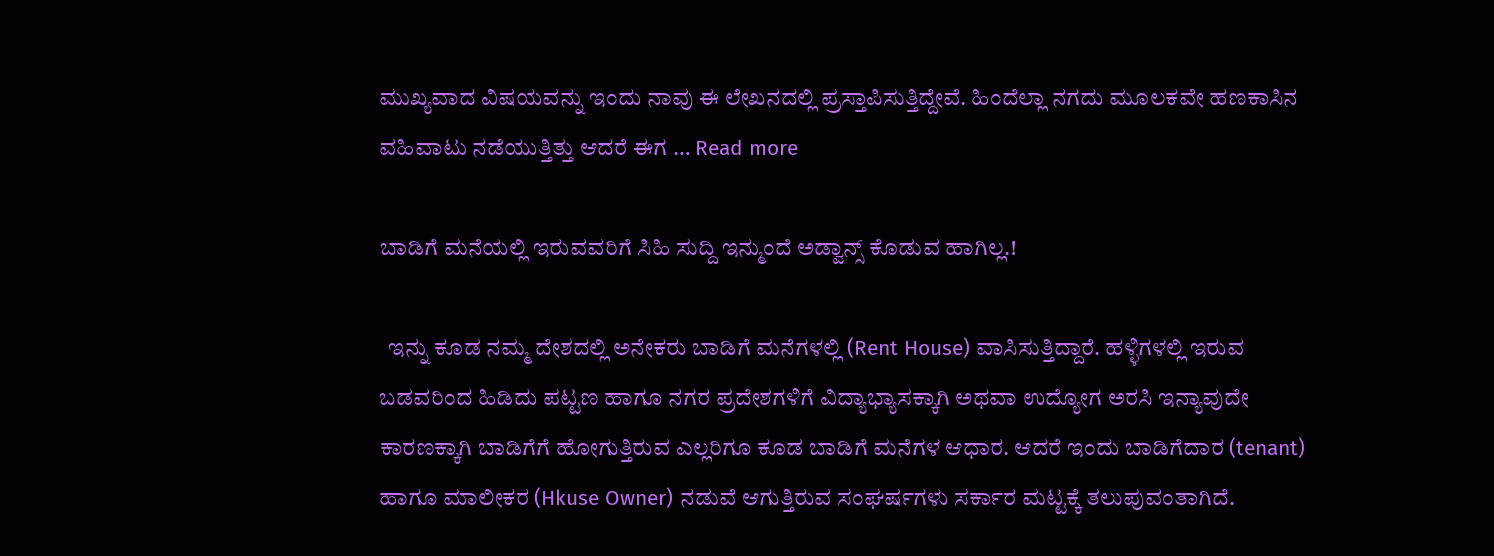ಮುಖ್ಯವಾದ ವಿಷಯವನ್ನು ಇಂದು ನಾವು ಈ ಲೇಖನದಲ್ಲಿ ಪ್ರಸ್ತಾಪಿಸುತ್ತಿದ್ದೇವೆ. ಹಿಂದೆಲ್ಲಾ ನಗದು ಮೂಲಕವೇ ಹಣಕಾಸಿನ ವಹಿವಾಟು ನಡೆಯುತ್ತಿತ್ತು ಆದರೆ ಈಗ … Read more

ಬಾಡಿಗೆ ಮನೆಯಲ್ಲಿ ಇರುವವರಿಗೆ ಸಿಹಿ ಸುದ್ದಿ ಇನ್ಮುಂದೆ ಅಡ್ವಾನ್ಸ್ ಕೊಡುವ ಹಾಗಿಲ್ಲ.!

  ಇನ್ನು ಕೂಡ ನಮ್ಮ ದೇಶದಲ್ಲಿ ಅನೇಕರು ಬಾಡಿಗೆ ಮನೆಗಳಲ್ಲಿ (Rent House) ವಾಸಿಸುತ್ತಿದ್ದಾರೆ. ಹಳ್ಳಿಗಳಲ್ಲಿ ಇರುವ ಬಡವರಿಂದ ಹಿಡಿದು ಪಟ್ಟಣ ಹಾಗೂ ನಗರ ಪ್ರದೇಶಗಳಿಗೆ ವಿದ್ಯಾಭ್ಯಾಸಕ್ಕಾಗಿ ಅಥವಾ ಉದ್ಯೋಗ ಅರಸಿ ಇನ್ಯಾವುದೇ ಕಾರಣಕ್ಕಾಗಿ ಬಾಡಿಗೆಗೆ ಹೋಗುತ್ತಿರುವ ಎಲ್ಲರಿಗೂ ಕೂಡ ಬಾಡಿಗೆ ಮನೆಗಳ ಆಧಾರ. ಆದರೆ ಇಂದು ಬಾಡಿಗೆದಾರ (tenant) ಹಾಗೂ ಮಾಲೀಕರ (Hkuse Owner) ನಡುವೆ ಆಗುತ್ತಿರುವ ಸಂಘರ್ಷಗಳು ಸರ್ಕಾರ ಮಟ್ಟಕ್ಕೆ ತಲುಪುವಂತಾಗಿದೆ.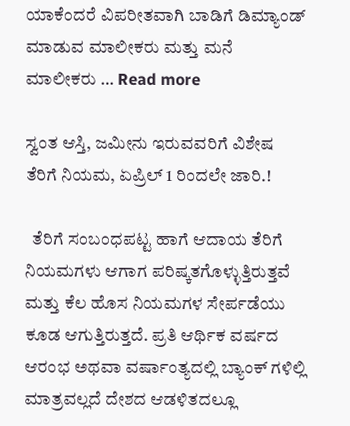ಯಾಕೆಂದರೆ ವಿಪರೀತವಾಗಿ ಬಾಡಿಗೆ ಡಿಮ್ಯಾಂಡ್ ಮಾಡುವ ಮಾಲೀಕರು ಮತ್ತು ಮನೆ ಮಾಲೀಕರು … Read more

ಸ್ವಂತ ಆಸ್ತಿ, ಜಮೀನು ಇರುವವರಿಗೆ ವಿಶೇಷ ತೆರಿಗೆ ನಿಯಮ, ಏಪ್ರಿಲ್ 1 ರಿಂದಲೇ ಜಾರಿ.!

  ತೆರಿಗೆ ಸಂಬಂಧಪಟ್ಟ ಹಾಗೆ ಆದಾಯ ತೆರಿಗೆ ನಿಯಮಗಳು ಆಗಾಗ ಪರಿಷ್ಕತಗೊಳ್ಳುತ್ತಿರುತ್ತವೆ ಮತ್ತು ಕೆಲ ಹೊಸ ನಿಯಮಗಳ ಸೇರ್ಪಡೆಯು ಕೂಡ ಆಗುತ್ತಿರುತ್ತದೆ. ಪ್ರತಿ ಆರ್ಥಿಕ ವರ್ಷದ ಆರಂಭ ಅಥವಾ ವರ್ಷಾಂತ್ಯದಲ್ಲಿ ಬ್ಯಾಂಕ್ ಗಳಿಲ್ಲಿ ಮಾತ್ರವಲ್ಲದೆ ದೇಶದ ಆಡಳಿತದಲ್ಲೂ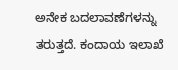ಅನೇಕ ಬದಲಾವಣೆಗಳನ್ನು ತರುತ್ತದೆ. ಕಂದಾಯ ಇಲಾಖೆ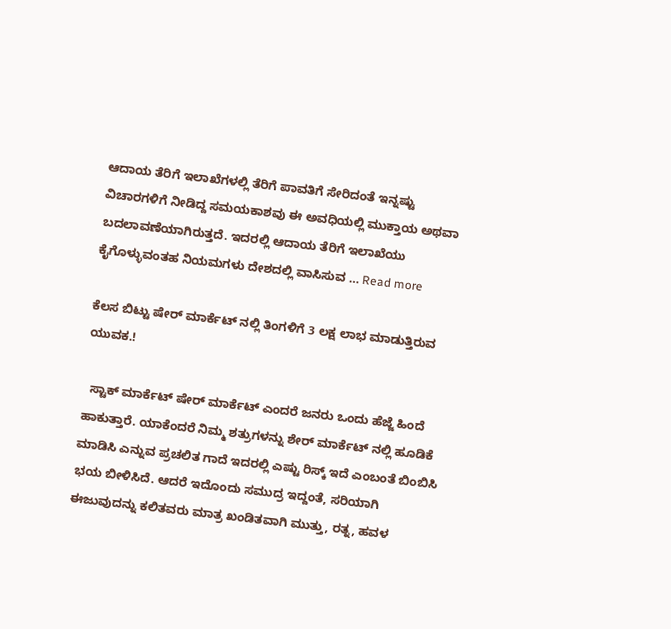ಆದಾಯ ತೆರಿಗೆ ಇಲಾಖೆಗಳಲ್ಲಿ ತೆರಿಗೆ ಪಾವತಿಗೆ ಸೇರಿದಂತೆ ಇನ್ನಷ್ಟು ವಿಚಾರಗಳಿಗೆ ನೀಡಿದ್ದ ಸಮಯಕಾಶವು ಈ ಅವಧಿಯಲ್ಲಿ ಮುಕ್ತಾಯ ಅಥವಾ ಬದಲಾವಣೆಯಾಗಿರುತ್ತದೆ. ಇದರಲ್ಲಿ ಆದಾಯ ತೆರಿಗೆ ಇಲಾಖೆಯು ಕೈಗೊಳ್ಳುವಂತಹ ನಿಯಮಗಳು ದೇಶದಲ್ಲಿ ವಾಸಿಸುವ … Read more

ಕೆಲಸ ಬಿಟ್ಟು ಷೇರ್ ಮಾರ್ಕೆಟ್ ನಲ್ಲಿ ತಿಂಗಳಿಗೆ 3 ಲಕ್ಷ ಲಾಭ ಮಾಡುತ್ತಿರುವ ಯುವಕ.!

  ಸ್ಟಾಕ್ ಮಾರ್ಕೆಟ್ ಷೇರ್ ಮಾರ್ಕೆಟ್ ಎಂದರೆ ಜನರು ಒಂದು ಹೆಜ್ಜೆ ಹಿಂದೆ ಹಾಕುತ್ತಾರೆ. ಯಾಕೆಂದರೆ ನಿಮ್ಮ ಶತ್ರುಗಳನ್ನು ಶೇರ್ ಮಾರ್ಕೆಟ್ ನಲ್ಲಿ ಹೂಡಿಕೆ ಮಾಡಿಸಿ ಎನ್ನುವ ಪ್ರಚಲಿತ ಗಾದೆ ಇದರಲ್ಲಿ ಎಷ್ಟು ರಿಸ್ಕ್ ಇದೆ ಎಂಬಂತೆ ಬಿಂಬಿಸಿ ಭಯ ಬೀಳಿಸಿದೆ. ಆದರೆ ಇದೊಂದು ಸಮುದ್ರ ಇದ್ದಂತೆ, ಸರಿಯಾಗಿ ಈಜುವುದನ್ನು ಕಲಿತವರು ಮಾತ್ರ ಖಂಡಿತವಾಗಿ ಮುತ್ತು, ರತ್ನ, ಹವಳ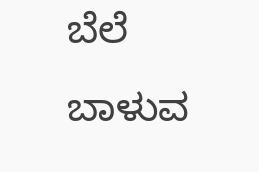ಬೆಲೆ ಬಾಳುವ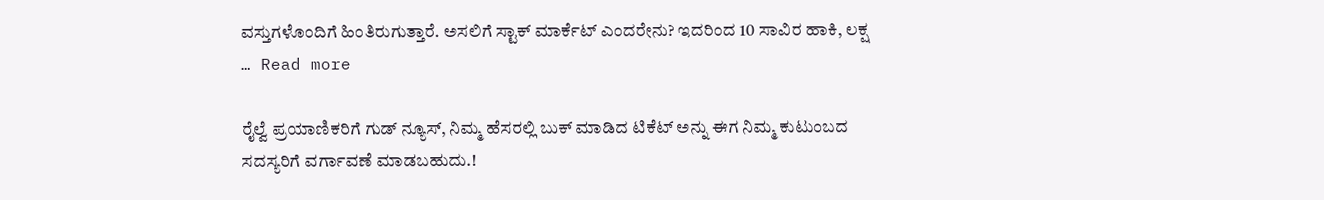ವಸ್ತುಗಳೊಂದಿಗೆ ಹಿಂತಿರುಗುತ್ತಾರೆ. ಅಸಲಿಗೆ ಸ್ಟಾಕ್ ಮಾರ್ಕೆಟ್ ಎಂದರೇನು? ಇದರಿಂದ 10 ಸಾವಿರ ಹಾಕಿ, ಲಕ್ಷ … Read more

ರೈಲ್ವೆ ಪ್ರಯಾಣಿಕರಿಗೆ ಗುಡ್ ನ್ಯೂಸ್, ನಿಮ್ಮ ಹೆಸರಲ್ಲಿ ಬುಕ್ ಮಾಡಿದ ಟಿಕೆಟ್ ಅನ್ನು ಈಗ ನಿಮ್ಮ ಕುಟುಂಬದ ಸದಸ್ಯರಿಗೆ ವರ್ಗಾವಣೆ ಮಾಡಬಹುದು.!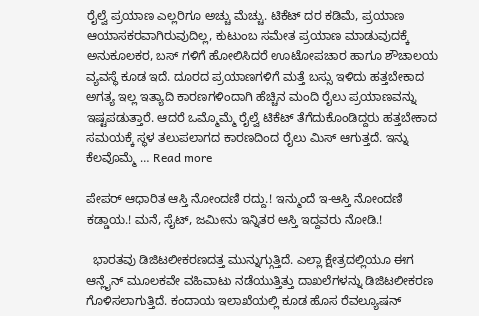ರೈಲ್ವೆ ಪ್ರಯಾಣ ಎಲ್ಲರಿಗೂ ಅಚ್ಚು ಮೆಚ್ಚು. ಟಿಕೆಟ್ ದರ ಕಡಿಮೆ, ಪ್ರಯಾಣ ಆಯಾಸಕರವಾಗಿರುವುದಿಲ್ಲ, ಕುಟುಂಬ ಸಮೇತ ಪ್ರಯಾಣ ಮಾಡುವುದಕ್ಕೆ ಅನುಕೂಲಕರ, ಬಸ್ ಗಳಿಗೆ ಹೋಲಿಸಿದರೆ ಊಟೋಪಚಾರ ಹಾಗೂ ಶೌಚಾಲಯ ವ್ಯವಸ್ಥೆ ಕೂಡ ಇದೆ. ದೂರದ ಪ್ರಯಾಣಗಳಿಗೆ ಮತ್ತೆ ಬಸ್ಸು ಇಳಿದು ಹತ್ತಬೇಕಾದ ಅಗತ್ಯ ಇಲ್ಲ ಇತ್ಯಾದಿ ಕಾರಣಗಳಿಂದಾಗಿ ಹೆಚ್ಚಿನ ಮಂದಿ ರೈಲು ಪ್ರಯಾಣವನ್ನು ಇಷ್ಟಪಡುತ್ತಾರೆ. ಆದರೆ ಒಮ್ಮೊಮ್ಮೆ ರೈಲ್ವೆ ಟಿಕೆಟ್ ತೆಗೆದುಕೊಂಡಿದ್ದರು ಹತ್ತಬೇಕಾದ ಸಮಯಕ್ಕೆ ಸ್ಥಳ ತಲುಪಲಾಗದ ಕಾರಣದಿಂದ ರೈಲು ಮಿಸ್ ಆಗುತ್ತದೆ. ಇನ್ನು ಕೆಲವೊಮ್ಮೆ … Read more

ಪೇಪರ್ ಆಧಾರಿತ ಆಸ್ತಿ ನೋಂದಣಿ ರದ್ದು.! ಇನ್ಮುಂದೆ ಇ-ಆಸ್ತಿ ನೋಂದಣಿ ಕಡ್ಡಾಯ.! ಮನೆ, ಸೈಟ್, ಜಮೀನು ಇನ್ನಿತರ ಆಸ್ತಿ ಇದ್ದವರು ನೋಡಿ.!

  ಭಾರತವು ಡಿಜಿಟಲೀಕರಣದತ್ತ ಮುನ್ನುಗ್ಗುತ್ತಿದೆ. ಎಲ್ಲಾ ಕ್ಷೇತ್ರದಲ್ಲಿಯೂ ಈಗ ಆನ್ಲೈನ್ ಮೂಲಕವೇ ವಹಿವಾಟು ನಡೆಯುತ್ತಿತ್ತು ದಾಖಲೆಗಳನ್ನು ಡಿಜಿಟಲೀಕರಣ ಗೊಳಿಸಲಾಗುತ್ತಿದೆ. ಕಂದಾಯ ಇಲಾಖೆಯಲ್ಲಿ ಕೂಡ ಹೊಸ ರೆವಲ್ಯೂಷನ್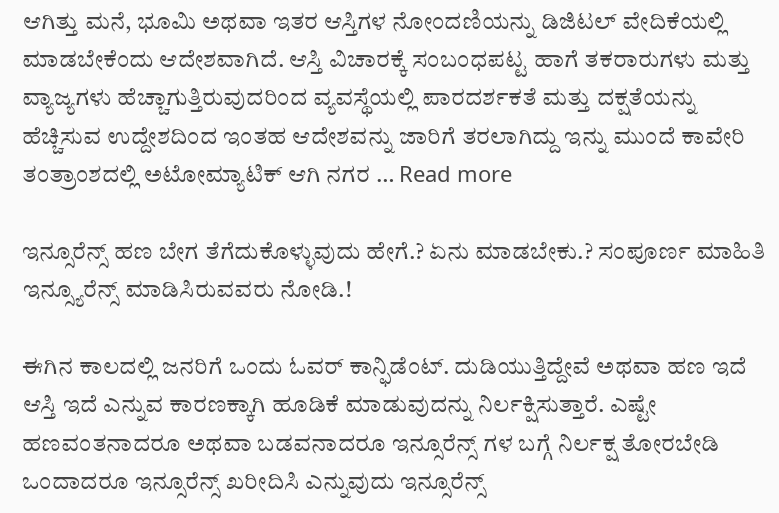ಆಗಿತ್ತು ಮನೆ, ಭೂಮಿ ಅಥವಾ ಇತರ ಆಸ್ತಿಗಳ ನೋಂದಣಿಯನ್ನು ಡಿಜಿಟಲ್ ವೇದಿಕೆಯಲ್ಲಿ ಮಾಡಬೇಕೆಂದು ಆದೇಶವಾಗಿದೆ. ಆಸ್ತಿ ವಿಚಾರಕ್ಕೆ ಸಂಬಂಧಪಟ್ಟ ಹಾಗೆ ತಕರಾರುಗಳು ಮತ್ತು ವ್ಯಾಜ್ಯಗಳು ಹೆಚ್ಚಾಗುತ್ತಿರುವುದರಿಂದ ವ್ಯವಸ್ಥೆಯಲ್ಲಿ ಪಾರದರ್ಶಕತೆ ಮತ್ತು ದಕ್ಷತೆಯನ್ನು ಹೆಚ್ಚಿಸುವ ಉದ್ದೇಶದಿಂದ ಇಂತಹ ಆದೇಶವನ್ನು ಜಾರಿಗೆ ತರಲಾಗಿದ್ದು ಇನ್ನು ಮುಂದೆ ಕಾವೇರಿ ತಂತ್ರಾಂಶದಲ್ಲಿ ಅಟೋಮ್ಯಾಟಿಕ್ ಆಗಿ ನಗರ … Read more

ಇನ್ಸೂರೆನ್ಸ್ ಹಣ ಬೇಗ ತೆಗೆದುಕೊಳ್ಳುವುದು ಹೇಗೆ.? ಏನು ಮಾಡಬೇಕು.? ಸಂಪೂರ್ಣ ಮಾಹಿತಿ ಇನ್ಸ್ಯೂರೆನ್ಸ್ ಮಾಡಿಸಿರುವವರು ನೋಡಿ.!

ಈಗಿನ ಕಾಲದಲ್ಲಿ ಜನರಿಗೆ ಒಂದು ಓವರ್ ಕಾನ್ಫಿಡೆಂಟ್. ದುಡಿಯುತ್ತಿದ್ದೇವೆ ಅಥವಾ ಹಣ ಇದೆ ಆಸ್ತಿ ಇದೆ ಎನ್ನುವ ಕಾರಣಕ್ಕಾಗಿ ಹೂಡಿಕೆ ಮಾಡುವುದನ್ನು ನಿರ್ಲಕ್ಷಿಸುತ್ತಾರೆ. ಎಷ್ಟೇ ಹಣವಂತನಾದರೂ ಅಥವಾ ಬಡವನಾದರೂ ಇನ್ಸೂರೆನ್ಸ್ ಗಳ ಬಗ್ಗೆ ನಿರ್ಲಕ್ಷ ತೋರಬೇಡಿ ಒಂದಾದರೂ ಇನ್ಸೂರೆನ್ಸ್ ಖರೀದಿಸಿ ಎನ್ನುವುದು ಇನ್ಸೂರೆನ್ಸ್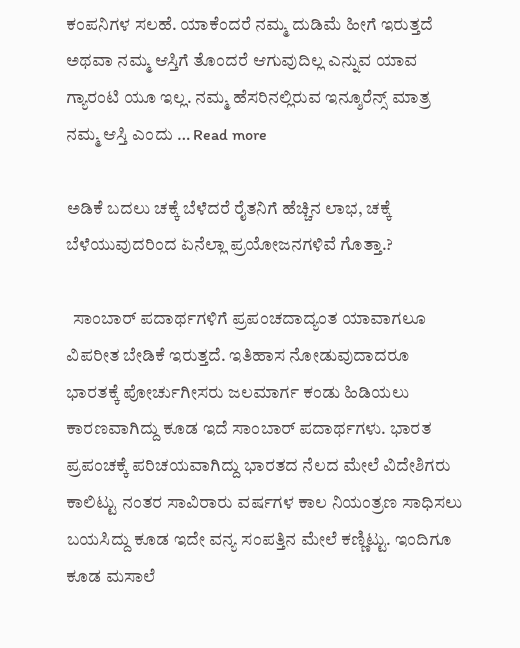ಕಂಪನಿಗಳ ಸಲಹೆ. ಯಾಕೆಂದರೆ ನಮ್ಮ ದುಡಿಮೆ ಹೀಗೆ ಇರುತ್ತದೆ ಅಥವಾ ನಮ್ಮ ಆಸ್ತಿಗೆ ತೊಂದರೆ ಆಗುವುದಿಲ್ಲ ಎನ್ನುವ ಯಾವ ಗ್ಯಾರಂಟಿ ಯೂ ಇಲ್ಲ. ನಮ್ಮ ಹೆಸರಿನಲ್ಲಿರುವ ಇನ್ಶೂರೆನ್ಸ್ ಮಾತ್ರ ನಮ್ಮ ಆಸ್ತಿ ಎಂದು … Read more

ಅಡಿಕೆ ಬದಲು ಚಕ್ಕೆ ಬೆಳೆದರೆ ರೈತನಿಗೆ ಹೆಚ್ಚಿನ ಲಾಭ, ಚಕ್ಕೆ ಬೆಳೆಯುವುದರಿಂದ ಏನೆಲ್ಲಾ ಪ್ರಯೋಜನಗಳಿವೆ ಗೊತ್ತಾ.?

  ಸಾಂಬಾರ್ ಪದಾರ್ಥಗಳಿಗೆ ಪ್ರಪಂಚದಾದ್ಯಂತ ಯಾವಾಗಲೂ ವಿಪರೀತ ಬೇಡಿಕೆ ಇರುತ್ತದೆ. ಇತಿಹಾಸ ನೋಡುವುದಾದರೂ ಭಾರತಕ್ಕೆ ಪೋರ್ಚುಗೀಸರು ಜಲಮಾರ್ಗ ಕಂಡು ಹಿಡಿಯಲು ಕಾರಣವಾಗಿದ್ದು ಕೂಡ ಇದೆ ಸಾಂಬಾರ್ ಪದಾರ್ಥಗಳು. ಭಾರತ ಪ್ರಪಂಚಕ್ಕೆ ಪರಿಚಯವಾಗಿದ್ದು ಭಾರತದ ನೆಲದ ಮೇಲೆ ವಿದೇಶಿಗರು ಕಾಲಿಟ್ಟು ನಂತರ ಸಾವಿರಾರು ವರ್ಷಗಳ ಕಾಲ ನಿಯಂತ್ರಣ ಸಾಧಿಸಲು ಬಯಸಿದ್ದು ಕೂಡ ಇದೇ ವನ್ಯ ಸಂಪತ್ತಿನ ಮೇಲೆ ಕಣ್ಣಿಟ್ಟು. ಇಂದಿಗೂ ಕೂಡ ಮಸಾಲೆ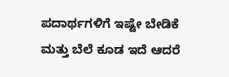ಪದಾರ್ಥಗಳಿಗೆ ಇಷ್ಟೇ ಬೇಡಿಕೆ ಮತ್ತು ಬೆಲೆ ಕೂಡ ಇದೆ ಆದರೆ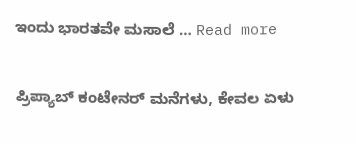ಇಂದು ಭಾರತವೇ ಮಸಾಲೆ … Read more

ಪ್ರಿಪ್ಯಾಬ್ ಕಂಟೇನರ್ ಮನೆಗಳು, ಕೇವಲ ಏಳು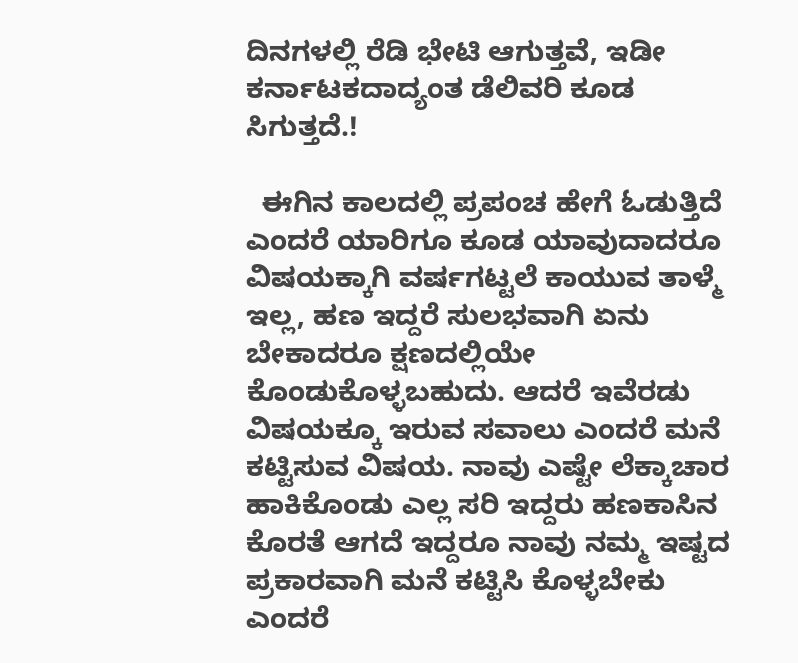ದಿನಗಳಲ್ಲಿ ರೆಡಿ ಭೇಟಿ ಆಗುತ್ತವೆ, ಇಡೀ ಕರ್ನಾಟಕದಾದ್ಯಂತ ಡೆಲಿವರಿ ಕೂಡ ಸಿಗುತ್ತದೆ.!

  ಈಗಿನ ಕಾಲದಲ್ಲಿ ಪ್ರಪಂಚ ಹೇಗೆ ಓಡುತ್ತಿದೆ ಎಂದರೆ ಯಾರಿಗೂ ಕೂಡ ಯಾವುದಾದರೂ ವಿಷಯಕ್ಕಾಗಿ ವರ್ಷಗಟ್ಟಲೆ ಕಾಯುವ ತಾಳ್ಮೆ ಇಲ್ಲ, ಹಣ ಇದ್ದರೆ ಸುಲಭವಾಗಿ ಏನು ಬೇಕಾದರೂ ಕ್ಷಣದಲ್ಲಿಯೇ ಕೊಂಡುಕೊಳ್ಳಬಹುದು. ಆದರೆ ಇವೆರಡು ವಿಷಯಕ್ಕೂ ಇರುವ ಸವಾಲು ಎಂದರೆ ಮನೆ ಕಟ್ಟಿಸುವ ವಿಷಯ. ನಾವು ಎಷ್ಟೇ ಲೆಕ್ಕಾಚಾರ ಹಾಕಿಕೊಂಡು ಎಲ್ಲ ಸರಿ ಇದ್ದರು ಹಣಕಾಸಿನ ಕೊರತೆ ಆಗದೆ ಇದ್ದರೂ ನಾವು ನಮ್ಮ ಇಷ್ಟದ ಪ್ರಕಾರವಾಗಿ ಮನೆ ಕಟ್ಟಿಸಿ ಕೊಳ್ಳಬೇಕು ಎಂದರೆ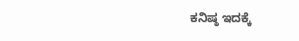ಕನಿಷ್ಠ ಇದಕ್ಕೆ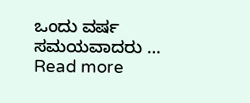ಒಂದು ವರ್ಷ ಸಮಯವಾದರು … Read more